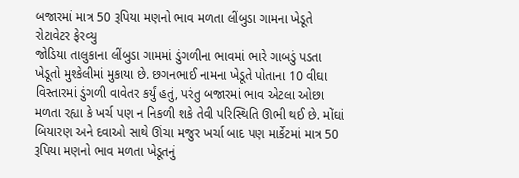બજારમાં માત્ર 50 રૂપિયા મણનો ભાવ મળતા લીંબુડા ગામના ખેડૂતે રોટાવેટર ફેરવ્યુ
જોડિયા તાલુકાના લીંબુડા ગામમાં ડુંગળીના ભાવમાં ભારે ગાબડું પડતા ખેડૂતો મુશ્કેલીમાં મુકાયા છે. છગનભાઈ નામના ખેડૂતે પોતાના 10 વીઘા વિસ્તારમાં ડુંગળી વાવેતર કર્યું હતું, પરંતુ બજારમાં ભાવ એટલા ઓછા મળતા રહ્યા કે ખર્ચ પણ ન નિકળી શકે તેવી પરિસ્થિતિ ઊભી થઈ છે. મોંઘાં બિયારણ અને દવાઓ સાથે ઊંચા મજુર ખર્ચા બાદ પણ માર્કેટમાં માત્ર 50 રૂપિયા મણનો ભાવ મળતા ખેડૂતનું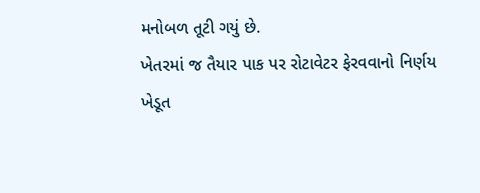મનોબળ તૂટી ગયું છે.
ખેતરમાં જ તૈયાર પાક પર રોટાવેટર ફેરવવાનો નિર્ણય
ખેડૂત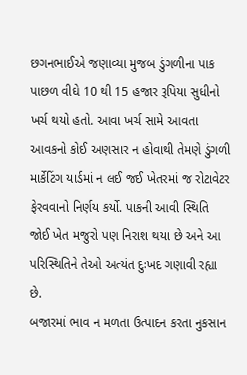છગનભાઈએ જણાવ્યા મુજબ ડુંગળીના પાક પાછળ વીઘે 10 થી 15 હજાર રૂપિયા સુધીનો ખર્ચ થયો હતો. આવા ખર્ચ સામે આવતા આવકનો કોઈ અણસાર ન હોવાથી તેમણે ડુંગળી માર્કેટિંગ યાર્ડમાં ન લઈ જઈ ખેતરમાં જ રોટાવેટર ફેરવવાનો નિર્ણય કર્યો. પાકની આવી સ્થિતિ જોઈ ખેત મજુરો પણ નિરાશ થયા છે અને આ પરિસ્થિતિને તેઓ અત્યંત દુઃખદ ગણાવી રહ્યા છે.
બજારમાં ભાવ ન મળતા ઉત્પાદન કરતા નુકસાન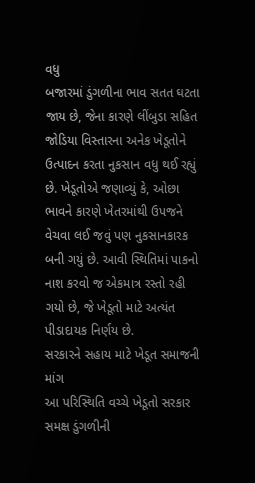વધુ
બજારમાં ડુંગળીના ભાવ સતત ઘટતા જાય છે, જેના કારણે લીંબુડા સહિત જોડિયા વિસ્તારના અનેક ખેડૂતોને ઉત્પાદન કરતા નુકસાન વધુ થઈ રહ્યું છે. ખેડૂતોએ જણાવ્યું કે, ઓછા ભાવને કારણે ખેતરમાંથી ઉપજને વેચવા લઈ જવું પણ નુકસાનકારક બની ગયું છે. આવી સ્થિતિમાં પાકનો નાશ કરવો જ એકમાત્ર રસ્તો રહી ગયો છે, જે ખેડૂતો માટે અત્યંત પીડાદાયક નિર્ણય છે.
સરકારને સહાય માટે ખેડૂત સમાજની માંગ
આ પરિસ્થિતિ વચ્ચે ખેડૂતો સરકાર સમક્ષ ડુંગળીની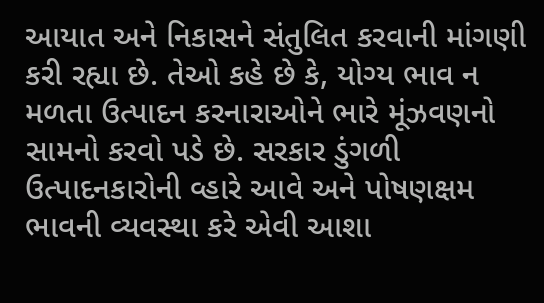આયાત અને નિકાસને સંતુલિત કરવાની માંગણી કરી રહ્યા છે. તેઓ કહે છે કે, યોગ્ય ભાવ ન મળતા ઉત્પાદન કરનારાઓને ભારે મૂંઝવણનો સામનો કરવો પડે છે. સરકાર ડુંગળી ઉત્પાદનકારોની વ્હારે આવે અને પોષણક્ષમ ભાવની વ્યવસ્થા કરે એવી આશા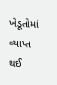ખેડૂતોમાં વ્યાપ્ત થઈ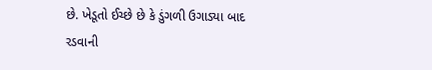છે. ખેડૂતો ઈચ્છે છે કે ડુંગળી ઉગાડ્યા બાદ રડવાની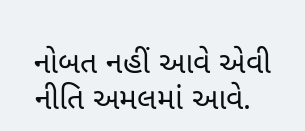નોબત નહીં આવે એવી નીતિ અમલમાં આવે.